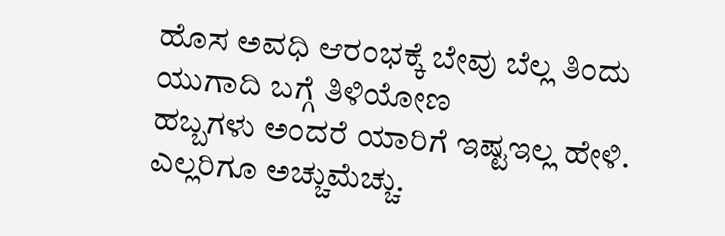ಹೊಸ ಅವಧಿ ಆರಂಭಕ್ಕೆ ಬೇವು ಬೆಲ್ಲ ತಿಂದು ಯುಗಾದಿ ಬಗ್ಗೆ ತಿಳಿಯೋಣ
ಹಬ್ಬಗಳು ಅಂದರೆ ಯಾರಿಗೆ ಇಷ್ಟಇಲ್ಲ ಹೇಳಿ. ಎಲ್ಲರಿಗೂ ಅಚ್ಚುಮೆಚ್ಚು.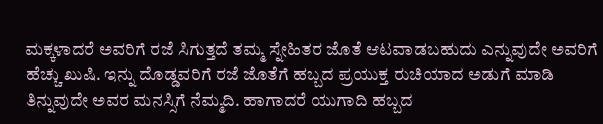ಮಕ್ಕಳಾದರೆ ಅವರಿಗೆ ರಜೆ ಸಿಗುತ್ತದೆ ತಮ್ಮ ಸ್ನೇಹಿತರ ಜೊತೆ ಆಟವಾಡಬಹುದು ಎನ್ನುವುದೇ ಅವರಿಗೆ ಹೆಚ್ಚು ಖುಷಿ. ಇನ್ನು ದೊಡ್ಡವರಿಗೆ ರಜೆ ಜೊತೆಗೆ ಹಬ್ಬದ ಪ್ರಯುಕ್ತ ರುಚಿಯಾದ ಅಡುಗೆ ಮಾಡಿ ತಿನ್ನುವುದೇ ಅವರ ಮನಸ್ಸಿಗೆ ನೆಮ್ಮದಿ. ಹಾಗಾದರೆ ಯುಗಾದಿ ಹಬ್ಬದ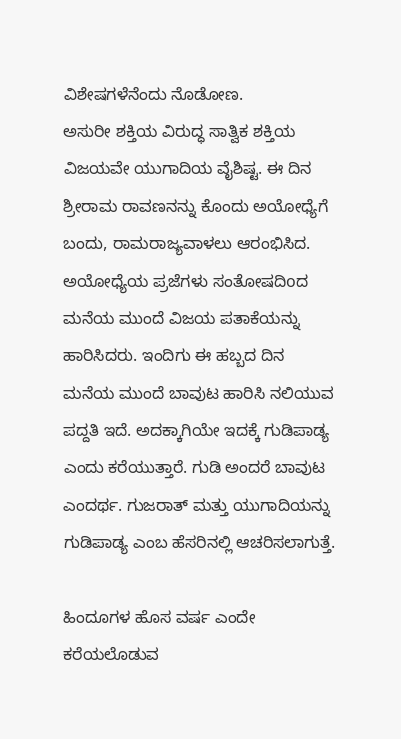ವಿಶೇಷಗಳೆನೆಂದು ನೊಡೋಣ.
ಅಸುರೀ ಶಕ್ತಿಯ ವಿರುದ್ಧ ಸಾತ್ವಿಕ ಶಕ್ತಿಯ ವಿಜಯವೇ ಯುಗಾದಿಯ ವೈಶಿಷ್ಟ. ಈ ದಿನ ಶ್ರೀರಾಮ ರಾವಣನನ್ನು ಕೊಂದು ಅಯೋಧ್ಯೆಗೆ ಬಂದು, ರಾಮರಾಜ್ಯವಾಳಲು ಆರಂಭಿಸಿದ. ಅಯೋಧ್ಯೆಯ ಪ್ರಜೆಗಳು ಸಂತೋಷದಿoದ ಮನೆಯ ಮುಂದೆ ವಿಜಯ ಪತಾಕೆಯನ್ನು ಹಾರಿಸಿದರು. ಇಂದಿಗು ಈ ಹಬ್ಬದ ದಿನ ಮನೆಯ ಮುಂದೆ ಬಾವುಟ ಹಾರಿಸಿ ನಲಿಯುವ ಪದ್ದತಿ ಇದೆ. ಅದಕ್ಕಾಗಿಯೇ ಇದಕ್ಕೆ ಗುಡಿಪಾಡ್ಯ ಎಂದು ಕರೆಯುತ್ತಾರೆ. ಗುಡಿ ಅಂದರೆ ಬಾವುಟ ಎಂದರ್ಥ. ಗುಜರಾತ್ ಮತ್ತು ಯುಗಾದಿಯನ್ನು ಗುಡಿಪಾಡ್ಯ ಎಂಬ ಹೆಸರಿನಲ್ಲಿ ಆಚರಿಸಲಾಗುತ್ತೆ.

ಹಿಂದೂಗಳ ಹೊಸ ವರ್ಷ ಎಂದೇ ಕರೆಯಲೊಡುವ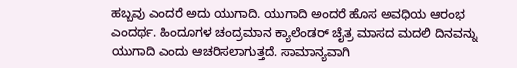ಹಬ್ಬವು ಎಂದರೆ ಅದು ಯುಗಾದಿ. ಯುಗಾದಿ ಅಂದರೆ ಹೊಸ ಅವಧಿಯ ಆರಂಭ ಎಂದರ್ಥ. ಹಿಂದೂಗಳ ಚಂದ್ರಮಾನ ಕ್ಯಾಲೆಂಡರ್ ಚೈತ್ರ ಮಾಸದ ಮದಲಿ ದಿನವನ್ನು ಯುಗಾದಿ ಎಂದು ಆಚರಿಸಲಾಗುತ್ತದೆ. ಸಾಮಾನ್ಯವಾಗಿ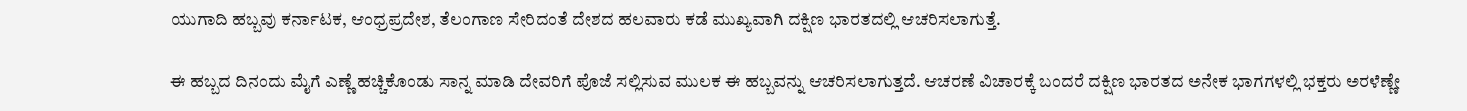ಯುಗಾದಿ ಹಬ್ಬವು ಕರ್ನಾಟಕ, ಆಂಧ್ರಪ್ರದೇಶ, ತೆಲಂಗಾಣ ಸೇರಿದಂತೆ ದೇಶದ ಹಲವಾರು ಕಡೆ ಮುಖ್ಯವಾಗಿ ದಕ್ಷಿಣ ಭಾರತದಲ್ಲಿ ಆಚರಿಸಲಾಗುತ್ತೆ.

ಈ ಹಬ್ಬದ ದಿನಂದು ಮೈಗೆ ಎಣ್ಣೆ ಹಚ್ಚಿಕೊಂಡು ಸಾನ್ನ ಮಾಡಿ ದೇವರಿಗೆ ಪೊಜೆ ಸಲ್ಲಿಸುವ ಮುಲಕ ಈ ಹಬ್ಬವನ್ನು ಆಚರಿಸಲಾಗುತ್ತದೆ. ಆಚರಣೆ ವಿಚಾರಕ್ಕೆ ಬಂದರೆ ದಕ್ಷಿಣ ಭಾರತದ ಅನೇಕ ಭಾಗಗಳಲ್ಲಿ ಭಕ್ತರು ಅರಳೆಣ್ಣೇ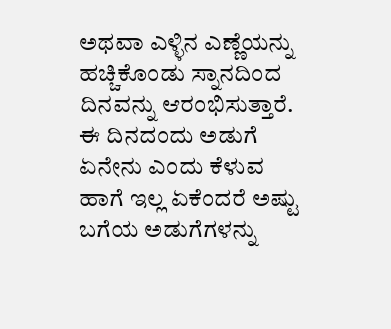ಅಥವಾ ಎಳ್ಳಿನ ಎಣ್ಣೆಯನ್ನು ಹಚ್ಚಿಕೊಂಡು ಸ್ನಾನದಿಂದ ದಿನವನ್ನು ಆರಂಭಿಸುತ್ತಾರೆ. ಈ ದಿನದಂದು ಅಡುಗೆ ಏನೇನು ಎಂದು ಕೆಳುವ ಹಾಗೆ ಇಲ್ಲ ಏಕೆಂದರೆ ಅಷ್ಟು ಬಗೆಯ ಅಡುಗೆಗಳನ್ನು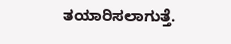ತಯಾರಿಸಲಾಗುತ್ತೆ.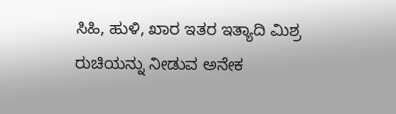ಸಿಹಿ, ಹುಳಿ, ಖಾರ ಇತರ ಇತ್ಯಾದಿ ಮಿಶ್ರ ರುಚಿಯನ್ನು ನೀಡುವ ಅನೇಕ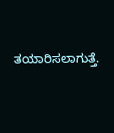ತಯಾರಿಸಲಾಗುತ್ತೆ.